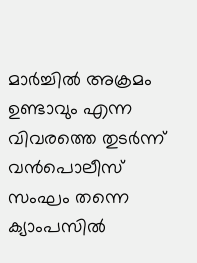മാര്‍ച്ചില്‍ അക്രമം ഉണ്ടാവും എന്ന വിവരത്തെ തുടര്‍ന്ന് വന്‍പൊലീസ് സംഘം തന്നെ ക്യാംപസില്‍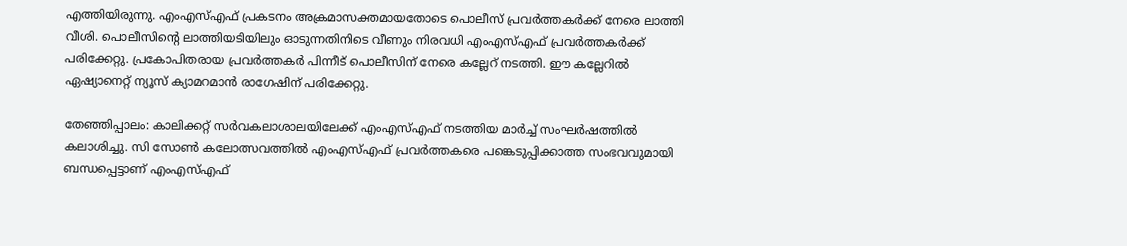എത്തിയിരുന്നു. എംഎസ്എഫ് പ്രകടനം അക്രമാസക്തമായതോടെ പൊലീസ് പ്രവര്‍ത്തകര്‍ക്ക് നേരെ ലാത്തി വീശി. പൊലീസിന്‍റെ ലാത്തിയടിയിലും ഓടുന്നതിനിടെ വീണും നിരവധി എംഎസ്എഫ് പ്രവര്‍ത്തകര്‍ക്ക് പരിക്കേറ്റു. പ്രകോപിതരായ പ്രവര്‍ത്തകര്‍ പിന്നീട് പൊലീസിന് നേരെ കല്ലേറ് നടത്തി. ഈ കല്ലേറില്‍ ഏഷ്യാനെറ്റ് ന്യൂസ് ക്യാമറമാന്‍ രാഗേഷിന് പരിക്കേറ്റു.

തേഞ്ഞിപ്പാലം: കാലിക്കറ്റ് സര്‍വകലാശാലയിലേക്ക് എംഎസ്എഫ് നടത്തിയ മാര്‍ച്ച് സംഘര്‍ഷത്തില്‍ കലാശിച്ചു. സി സോണ്‍ കലോത്സവത്തില്‍ എംഎസ്എഫ് പ്രവര്‍ത്തകരെ പങ്കെടുപ്പിക്കാത്ത സംഭവവുമായി ബന്ധപ്പെട്ടാണ് എംഎസ്എഫ്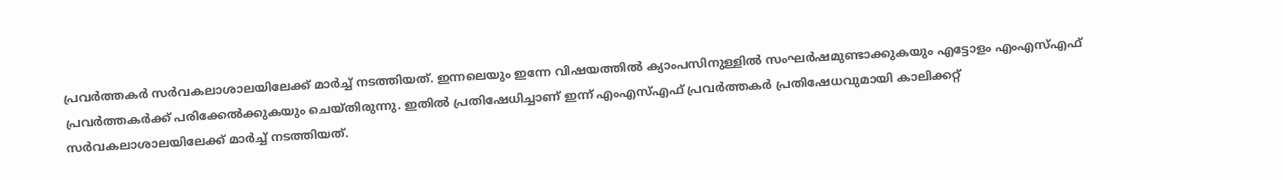പ്രവര്‍ത്തകര്‍ സര്‍വകലാശാലയിലേക്ക് മാര്‍ച്ച് നടത്തിയത്. ഇന്നലെയും ഇന്നേ വിഷയത്തില്‍ ക്യാംപസിനുള്ളില്‍ സംഘര്‍ഷമുണ്ടാക്കുകയും എട്ടോളം എംഎസ്എഫ് പ്രവര്‍ത്തകര്‍ക്ക് പരിക്കേല്‍ക്കുകയും ചെയ്തിരുന്നു. ഇതില്‍ പ്രതിഷേധിച്ചാണ് ഇന്ന് എംഎസ്എഫ് പ്രവര്‍ത്തകര്‍ പ്രതിഷേധവുമായി കാലിക്കറ്റ് സര്‍വകലാശാലയിലേക്ക് മാര്‍ച്ച് നടത്തിയത്.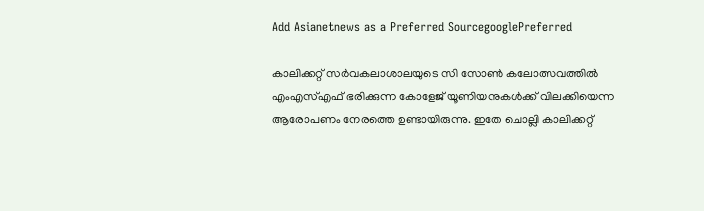Add Asianetnews as a Preferred SourcegooglePreferred

കാലിക്കറ്റ് സര്‍വകലാശാലയുടെ സി സോണ്‍ കലോത്സവത്തില്‍ എംഎസ്എഫ് ഭരിക്കുന്ന കോളേജ് യൂണിയനുകള്‍ക്ക് വിലക്കിയെന്ന ആരോപണം നേരത്തെ ഉണ്ടായിരുന്നു. ഇതേ ചൊല്ലി കാലിക്കറ്റ്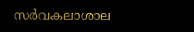സര്‍വകലാശാല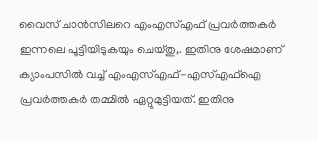വൈസ് ചാന്‍സിലറെ എംഎസ്എഫ് പ്രവര്‍ത്തകര്‍ ഇന്നലെ പൂട്ടിയിടുകയും ചെയ്തു,. ഇതിനു ശേഷമാണ് ക്യാംപസില്‍ വച്ച് എംഎസ്എഫ്-എസ്എഫ്ഐ പ്രവര്‍ത്തകര്‍ തമ്മില്‍ ഏറ്റുമുട്ടിയത്. ഇതിനു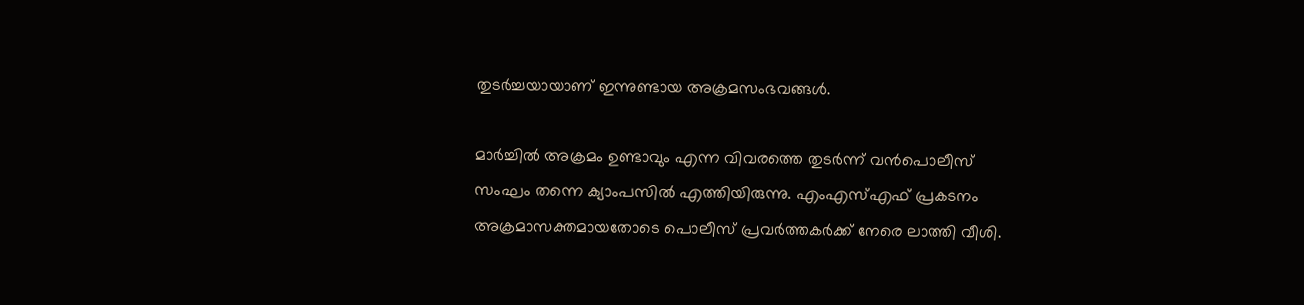തുടര്‍ച്ചയായാണ് ഇന്നുണ്ടായ അക്രമസംഭവങ്ങള്‍.

മാര്‍ച്ചില്‍ അക്രമം ഉണ്ടാവും എന്ന വിവരത്തെ തുടര്‍ന്ന് വന്‍പൊലീസ് സംഘം തന്നെ ക്യാംപസില്‍ എത്തിയിരുന്നു. എംഎസ്എഫ് പ്രകടനം അക്രമാസക്തമായതോടെ പൊലീസ് പ്രവര്‍ത്തകര്‍ക്ക് നേരെ ലാത്തി വീശി.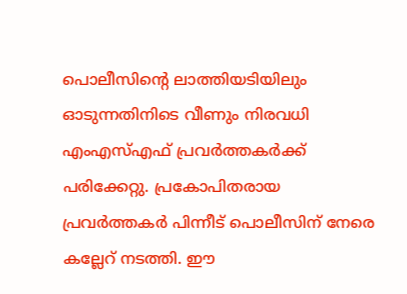പൊലീസിന്‍റെ ലാത്തിയടിയിലും ഓടുന്നതിനിടെ വീണും നിരവധി എംഎസ്എഫ് പ്രവര്‍ത്തകര്‍ക്ക് പരിക്കേറ്റു. പ്രകോപിതരായ പ്രവര്‍ത്തകര്‍ പിന്നീട് പൊലീസിന് നേരെ കല്ലേറ് നടത്തി. ഈ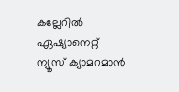കല്ലേറില്‍ ഏഷ്യാനെറ്റ് ന്യൂസ് ക്യാമറമാന്‍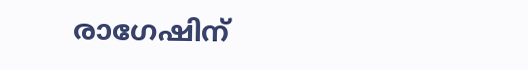രാഗേഷിന്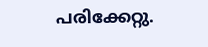പരിക്കേറ്റു.